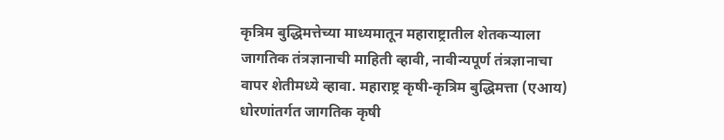कृत्रिम बुद्धिमत्तेच्या माध्यमातून महाराष्ट्रातील शेतकऱ्याला जागतिक तंत्रज्ञानाची माहिती व्हावी, नावीन्यपूर्ण तंत्रज्ञानाचा वापर शेतीमध्ये व्हावा. महाराष्ट्र कृषी-कृत्रिम बुद्धिमत्ता (एआय) धोरणांतर्गत जागतिक कृषी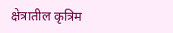क्षेत्रातील कृत्रिम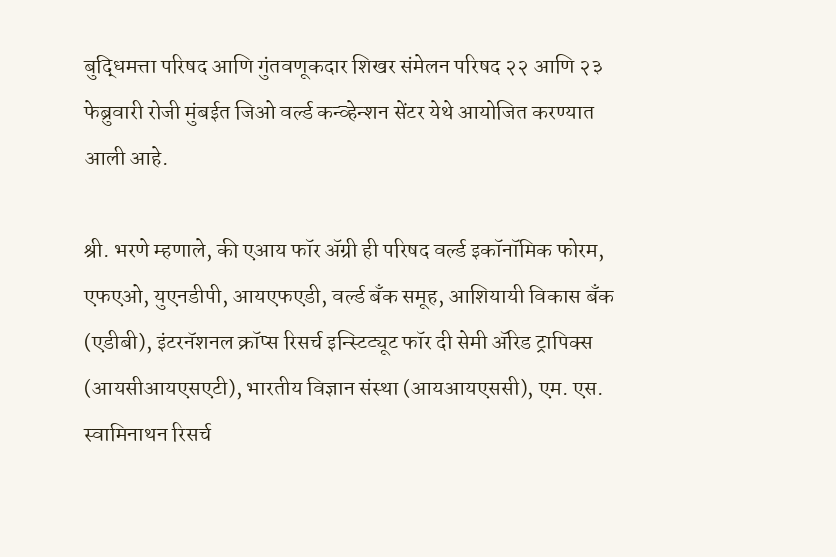बुद्धिमत्ता परिषद आणि गुंतवणूकदार शिखर संमेलन परिषद २२ आणि २३ फेब्रुवारी रोजी मुंबईत जिओ वर्ल्ड कन्व्हेन्शन सेंटर येथे आयोजित करण्यात आली आहे.

श्री. भरणे म्हणाले, की एआय फॉर ॲग्री ही परिषद वर्ल्ड इकॉनॉमिक फोरम, एफएओ, युएनडीपी, आयएफएडी, वर्ल्ड बँक समूह, आशियायी विकास बँक (एडीबी), इंटरनॅशनल क्रॉप्स रिसर्च इन्स्टिट्यूट फॉर दी सेमी ॲरिड ट्रापिक्स (आयसीआयएसएटी), भारतीय विज्ञान संस्था (आयआयएससी), एम. एस. स्वामिनाथन रिसर्च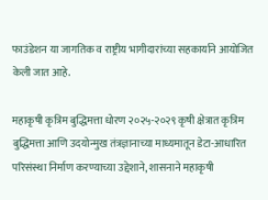फाउंडेशन या जागतिक व राष्ट्रीय भागीदारांच्या सहकार्याने आयोजित केली जात आहे.

महाकृषी कृत्रिम बुद्धिमत्ता धोरण २०२५-२०२९ कृषी क्षेत्रात कृत्रिम बुद्धिमत्ता आणि उदयोन्मुख तंत्रज्ञानाच्या माध्यमातून डेटा-आधारित परिसंस्था निर्माण करण्याच्या उद्देशाने, शासनाने महाकृषी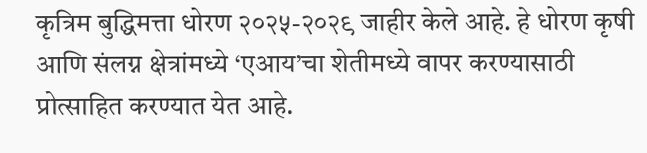कृत्रिम बुद्धिमत्ता धोरण २०२५-२०२९ जाहीर केले आहे. हे धोरण कृषी आणि संलग्न क्षेत्रांमध्ये ‘एआय’चा शेतीमध्ये वापर करण्यासाठी प्रोत्साहित करण्यात येत आहे.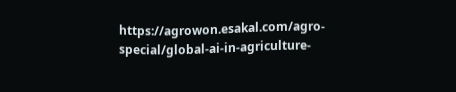https://agrowon.esakal.com/agro-special/global-ai-in-agriculture-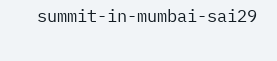summit-in-mumbai-sai29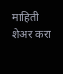माहिती शेअर करा